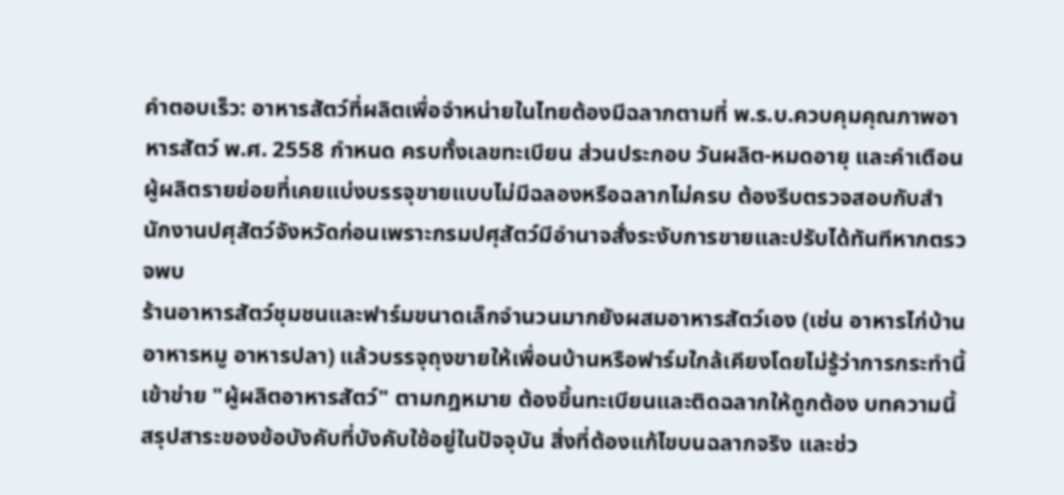คำตอบเร็ว: อาหารสัตว์ที่ผลิตเพื่อจำหน่ายในไทยต้องมีฉลากตามที่ พ.ร.บ.ควบคุมคุณภาพอาหารสัตว์ พ.ศ. 2558 กำหนด ครบทั้งเลขทะเบียน ส่วนประกอบ วันผลิต-หมดอายุ และคำเตือน ผู้ผลิตรายย่อยที่เคยแบ่งบรรจุขายแบบไม่มีฉลองหรือฉลากไม่ครบ ต้องรีบตรวจสอบกับสำนักงานปศุสัตว์จังหวัดก่อนเพราะกรมปศุสัตว์มีอำนาจสั่งระงับการขายและปรับได้ทันทีหากตรวจพบ
ร้านอาหารสัตว์ชุมชนและฟาร์มขนาดเล็กจำนวนมากยังผสมอาหารสัตว์เอง (เช่น อาหารไก่บ้าน อาหารหมู อาหารปลา) แล้วบรรจุถุงขายให้เพื่อนบ้านหรือฟาร์มใกล้เคียงโดยไม่รู้ว่าการกระทำนี้เข้าข่าย "ผู้ผลิตอาหารสัตว์" ตามกฎหมาย ต้องขึ้นทะเบียนและติดฉลากให้ถูกต้อง บทความนี้สรุปสาระของข้อบังคับที่บังคับใช้อยู่ในปัจจุบัน สิ่งที่ต้องแก้ไขบนฉลากจริง และช่ว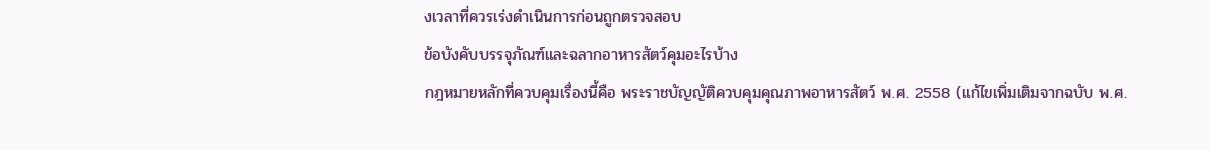งเวลาที่ควรเร่งดำเนินการก่อนถูกตรวจสอบ
ข้อบังคับบรรจุภัณฑ์และฉลากอาหารสัตว์คุมอะไรบ้าง
กฎหมายหลักที่ควบคุมเรื่องนี้คือ พระราชบัญญัติควบคุมคุณภาพอาหารสัตว์ พ.ศ. 2558 (แก้ไขเพิ่มเติมจากฉบับ พ.ศ.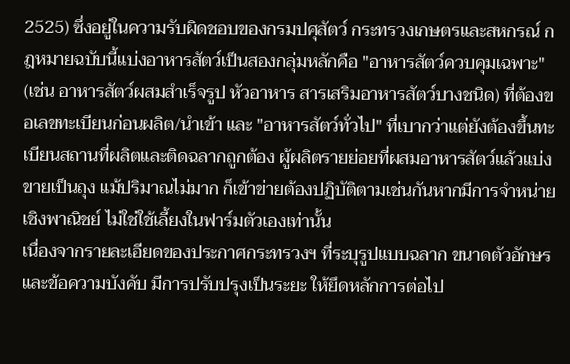2525) ซึ่งอยู่ในความรับผิดชอบของกรมปศุสัตว์ กระทรวงเกษตรและสหกรณ์ กฎหมายฉบับนี้แบ่งอาหารสัตว์เป็นสองกลุ่มหลักคือ "อาหารสัตว์ควบคุมเฉพาะ" (เช่น อาหารสัตว์ผสมสำเร็จรูป หัวอาหาร สารเสริมอาหารสัตว์บางชนิด) ที่ต้องขอเลขทะเบียนก่อนผลิต/นำเข้า และ "อาหารสัตว์ทั่วไป" ที่เบากว่าแต่ยังต้องขึ้นทะเบียนสถานที่ผลิตและติดฉลากถูกต้อง ผู้ผลิตรายย่อยที่ผสมอาหารสัตว์แล้วแบ่งขายเป็นถุง แม้ปริมาณไม่มาก ก็เข้าข่ายต้องปฏิบัติตามเช่นกันหากมีการจำหน่ายเชิงพาณิชย์ ไม่ใช่ใช้เลี้ยงในฟาร์มตัวเองเท่านั้น
เนื่องจากรายละเอียดของประกาศกระทรวงฯ ที่ระบุรูปแบบฉลาก ขนาดตัวอักษร และข้อความบังคับ มีการปรับปรุงเป็นระยะ ให้ยึดหลักการต่อไป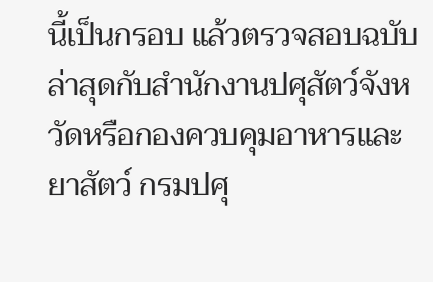นี้เป็นกรอบ แล้วตรวจสอบฉบับล่าสุดกับสำนักงานปศุสัตว์จังหวัดหรือกองควบคุมอาหารและยาสัตว์ กรมปศุ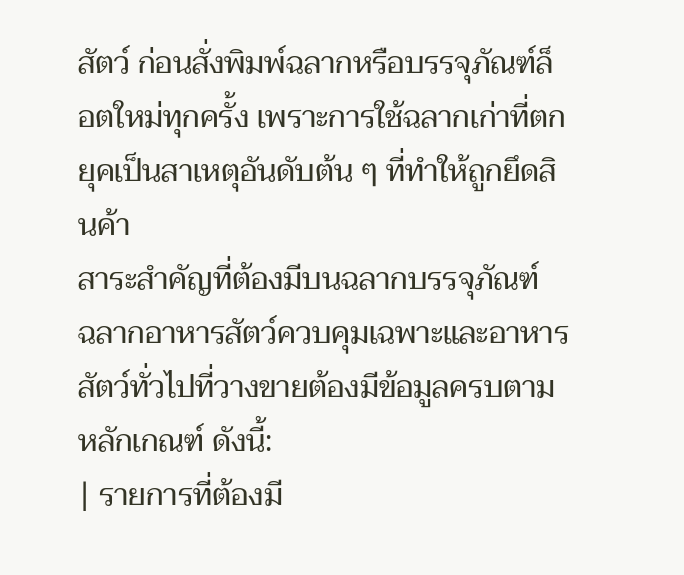สัตว์ ก่อนสั่งพิมพ์ฉลากหรือบรรจุภัณฑ์ล็อตใหม่ทุกครั้ง เพราะการใช้ฉลากเก่าที่ตกยุคเป็นสาเหตุอันดับต้น ๆ ที่ทำให้ถูกยึดสินค้า
สาระสำคัญที่ต้องมีบนฉลากบรรจุภัณฑ์
ฉลากอาหารสัตว์ควบคุมเฉพาะและอาหารสัตว์ทั่วไปที่วางขายต้องมีข้อมูลครบตามหลักเกณฑ์ ดังนี้:
| รายการที่ต้องมี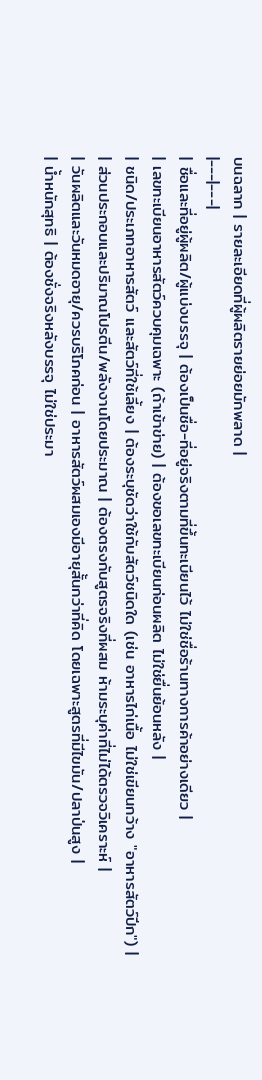บนฉลาก | รายละเอียดที่ผู้ผลิตรายย่อยมักพลาด |
|---|---|
| ชื่อและที่อยู่ผู้ผลิต/ผู้แบ่งบรรจุ | ต้องเป็นชื่อ-ที่อยู่จริงตามที่ขึ้นทะเบียนไว้ ไม่ใช่ชื่อร้านทางการค้าอย่างเดียว |
| เลขทะเบียนอาหารสัตว์ควบคุมเฉพาะ (ถ้าเข้าข่าย) | ต้องขอเลขทะเบียนก่อนผลิต ไม่ใช่ยื่นย้อนหลัง |
| ชนิด/ประเภทอาหารสัตว์ และสัตว์ที่ใช้เลี้ยง | ต้องระบุชัดว่าใช้กับสัตว์ชนิดใด (เช่น อาหารไก่เนื้อ ไม่ใช่เขียนกว้าง "อาหารสัตว์ปีก") |
| ส่วนประกอบและปริมาณโปรตีน/พลังงานโดยประมาณ | ต้องตรงกับสูตรจริงที่ผสม ห้ามระบุค่าที่ไม่ได้ตรวจวิเคราะห์ |
| วันผลิตและวันหมดอายุ/ควรบริโภคก่อน | อาหารสัตว์ผสมเองมีอายุสั้นกว่าที่คิด โดยเฉพาะสูตรที่มีไขมัน/ปลาป่นสูง |
| น้ำหนักสุทธิ | ต้องชั่งจริงหลังบรรจุ ไม่ใช่ประมา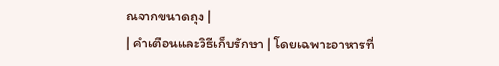ณจากขนาดถุง |
| คำเตือนและวิธีเก็บรักษา | โดยเฉพาะอาหารที่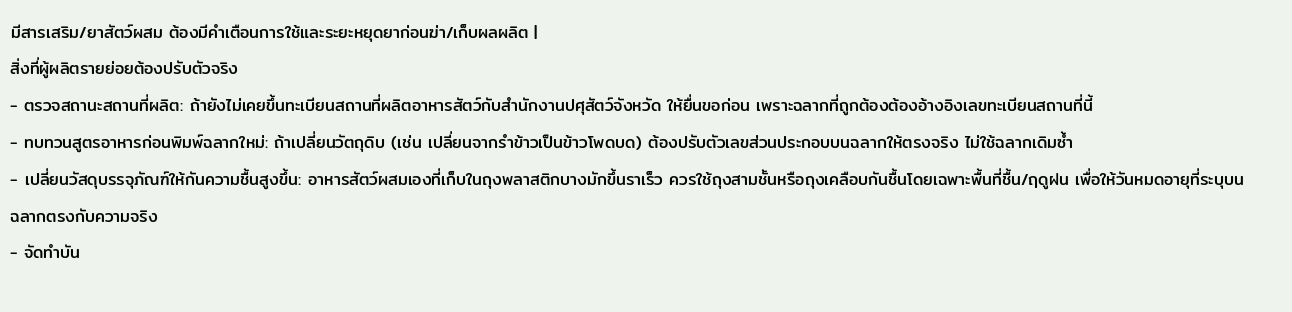มีสารเสริม/ยาสัตว์ผสม ต้องมีคำเตือนการใช้และระยะหยุดยาก่อนฆ่า/เก็บผลผลิต |
สิ่งที่ผู้ผลิตรายย่อยต้องปรับตัวจริง
- ตรวจสถานะสถานที่ผลิต: ถ้ายังไม่เคยขึ้นทะเบียนสถานที่ผลิตอาหารสัตว์กับสำนักงานปศุสัตว์จังหวัด ให้ยื่นขอก่อน เพราะฉลากที่ถูกต้องต้องอ้างอิงเลขทะเบียนสถานที่นี้
- ทบทวนสูตรอาหารก่อนพิมพ์ฉลากใหม่: ถ้าเปลี่ยนวัตถุดิบ (เช่น เปลี่ยนจากรำข้าวเป็นข้าวโพดบด) ต้องปรับตัวเลขส่วนประกอบบนฉลากให้ตรงจริง ไม่ใช้ฉลากเดิมซ้ำ
- เปลี่ยนวัสดุบรรจุภัณฑ์ให้กันความชื้นสูงขึ้น: อาหารสัตว์ผสมเองที่เก็บในถุงพลาสติกบางมักขึ้นราเร็ว ควรใช้ถุงสามชั้นหรือถุงเคลือบกันชื้นโดยเฉพาะพื้นที่ชื้น/ฤดูฝน เพื่อให้วันหมดอายุที่ระบุบนฉลากตรงกับความจริง
- จัดทำบัน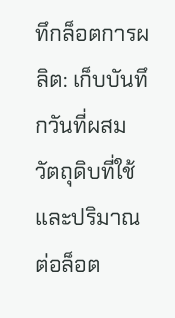ทึกล็อตการผลิต: เก็บบันทึกวันที่ผสม วัตถุดิบที่ใช้ และปริมาณต่อล็อต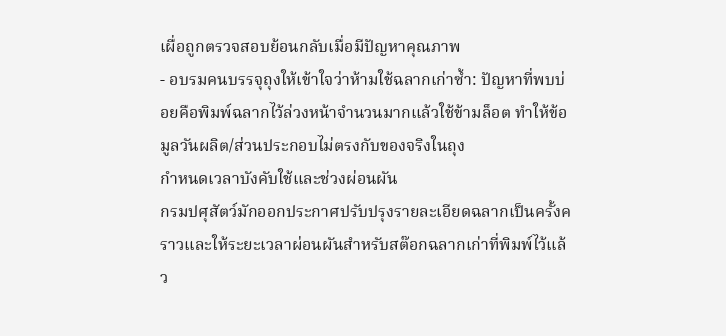เผื่อถูกตรวจสอบย้อนกลับเมื่อมีปัญหาคุณภาพ
- อบรมคนบรรจุถุงให้เข้าใจว่าห้ามใช้ฉลากเก่าซ้ำ: ปัญหาที่พบบ่อยคือพิมพ์ฉลากไว้ล่วงหน้าจำนวนมากแล้วใช้ข้ามล็อต ทำให้ข้อมูลวันผลิต/ส่วนประกอบไม่ตรงกับของจริงในถุง
กำหนดเวลาบังคับใช้และช่วงผ่อนผัน
กรมปศุสัตว์มักออกประกาศปรับปรุงรายละเอียดฉลากเป็นครั้งคราวและให้ระยะเวลาผ่อนผันสำหรับสต๊อกฉลากเก่าที่พิมพ์ไว้แล้ว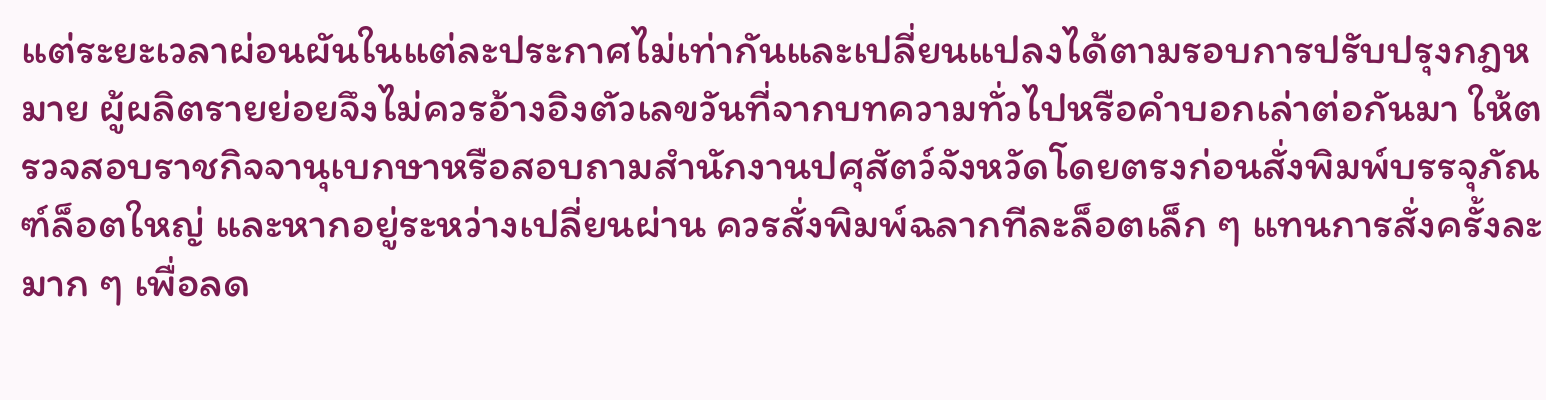แต่ระยะเวลาผ่อนผันในแต่ละประกาศไม่เท่ากันและเปลี่ยนแปลงได้ตามรอบการปรับปรุงกฎหมาย ผู้ผลิตรายย่อยจึงไม่ควรอ้างอิงตัวเลขวันที่จากบทความทั่วไปหรือคำบอกเล่าต่อกันมา ให้ตรวจสอบราชกิจจานุเบกษาหรือสอบถามสำนักงานปศุสัตว์จังหวัดโดยตรงก่อนสั่งพิมพ์บรรจุภัณฑ์ล็อตใหญ่ และหากอยู่ระหว่างเปลี่ยนผ่าน ควรสั่งพิมพ์ฉลากทีละล็อตเล็ก ๆ แทนการสั่งครั้งละมาก ๆ เพื่อลด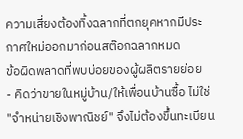ความเสี่ยงต้องทิ้งฉลากที่ตกยุคหากมีประกาศใหม่ออกมาก่อนสต๊อกฉลากหมด
ข้อผิดพลาดที่พบบ่อยของผู้ผลิตรายย่อย
- คิดว่าขายในหมู่บ้าน/ให้เพื่อนบ้านซื้อ ไม่ใช่ "จำหน่ายเชิงพาณิชย์" จึงไม่ต้องขึ้นทะเบียน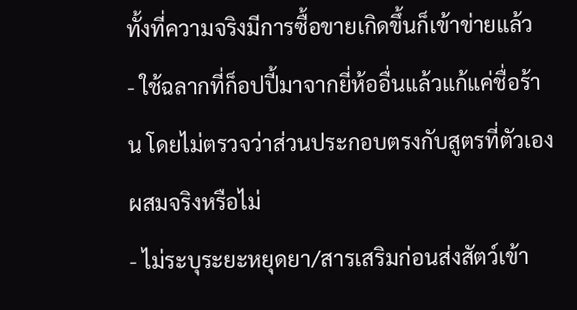ทั้งที่ความจริงมีการซื้อขายเกิดขึ้นก็เข้าข่ายแล้ว
- ใช้ฉลากที่ก็อปปี้มาจากยี่ห้ออื่นแล้วแก้แค่ชื่อร้าน โดยไม่ตรวจว่าส่วนประกอบตรงกับสูตรที่ตัวเองผสมจริงหรือไม่
- ไม่ระบุระยะหยุดยา/สารเสริมก่อนส่งสัตว์เข้า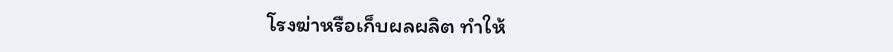โรงฆ่าหรือเก็บผลผลิต ทำให้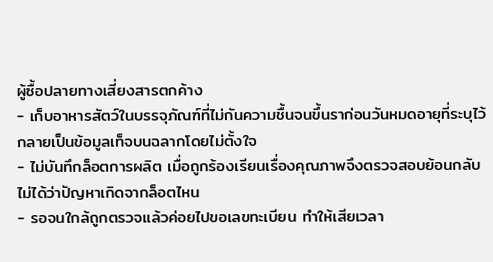ผู้ซื้อปลายทางเสี่ยงสารตกค้าง
- เก็บอาหารสัตว์ในบรรจุภัณฑ์ที่ไม่กันความชื้นจนขึ้นราก่อนวันหมดอายุที่ระบุไว้ กลายเป็นข้อมูลเท็จบนฉลากโดยไม่ตั้งใจ
- ไม่บันทึกล็อตการผลิต เมื่อถูกร้องเรียนเรื่องคุณภาพจึงตรวจสอบย้อนกลับไม่ได้ว่าปัญหาเกิดจากล็อตไหน
- รอจนใกล้ถูกตรวจแล้วค่อยไปขอเลขทะเบียน ทำให้เสียเวลา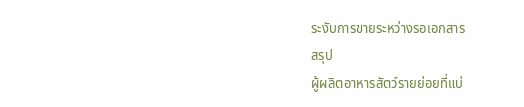ระงับการขายระหว่างรอเอกสาร
สรุป
ผู้ผลิตอาหารสัตว์รายย่อยที่แบ่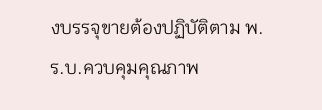งบรรจุขายต้องปฏิบัติตาม พ.ร.บ.ควบคุมคุณภาพ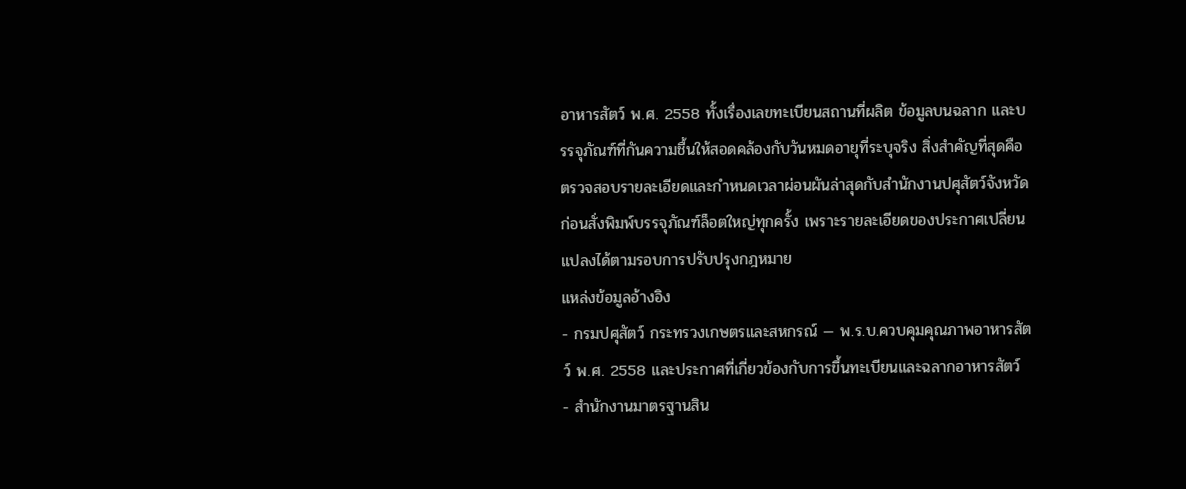อาหารสัตว์ พ.ศ. 2558 ทั้งเรื่องเลขทะเบียนสถานที่ผลิต ข้อมูลบนฉลาก และบรรจุภัณฑ์ที่กันความชื้นให้สอดคล้องกับวันหมดอายุที่ระบุจริง สิ่งสำคัญที่สุดคือตรวจสอบรายละเอียดและกำหนดเวลาผ่อนผันล่าสุดกับสำนักงานปศุสัตว์จังหวัดก่อนสั่งพิมพ์บรรจุภัณฑ์ล็อตใหญ่ทุกครั้ง เพราะรายละเอียดของประกาศเปลี่ยนแปลงได้ตามรอบการปรับปรุงกฎหมาย
แหล่งข้อมูลอ้างอิง
- กรมปศุสัตว์ กระทรวงเกษตรและสหกรณ์ — พ.ร.บ.ควบคุมคุณภาพอาหารสัตว์ พ.ศ. 2558 และประกาศที่เกี่ยวข้องกับการขึ้นทะเบียนและฉลากอาหารสัตว์
- สำนักงานมาตรฐานสิน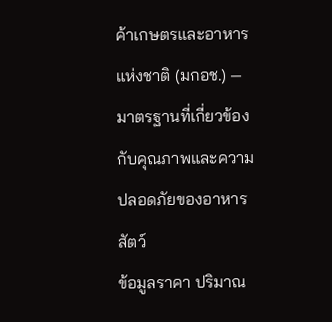ค้าเกษตรและอาหารแห่งชาติ (มกอช.) — มาตรฐานที่เกี่ยวข้องกับคุณภาพและความปลอดภัยของอาหารสัตว์
ข้อมูลราคา ปริมาณ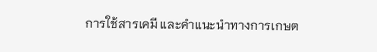การใช้สารเคมี และคำแนะนำทางการเกษต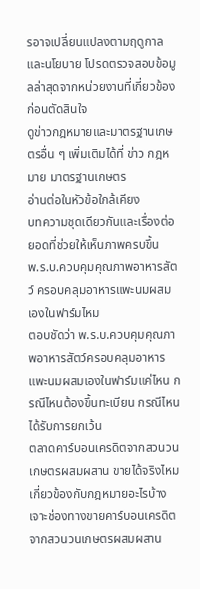รอาจเปลี่ยนแปลงตามฤดูกาลและนโยบาย โปรดตรวจสอบข้อมูลล่าสุดจากหน่วยงานที่เกี่ยวข้องก่อนตัดสินใจ
ดูข่าวกฎหมายและมาตรฐานเกษตรอื่น ๆ เพิ่มเติมได้ที่ ข่าว กฎหมาย มาตรฐานเกษตร
อ่านต่อในหัวข้อใกล้เคียง
บทความชุดเดียวกันและเรื่องต่อยอดที่ช่วยให้เห็นภาพครบขึ้น
พ.ร.บ.ควบคุมคุณภาพอาหารสัตว์ ครอบคลุมอาหารแพะนมผสมเองในฟาร์มไหม
ตอบชัดว่า พ.ร.บ.ควบคุมคุณภาพอาหารสัตว์ครอบคลุมอาหารแพะนมผสมเองในฟาร์มแค่ไหน กรณีไหนต้องขึ้นทะเบียน กรณีไหนได้รับการยกเว้น
ตลาดคาร์บอนเครดิตจากสวนวนเกษตรผสมผสาน ขายได้จริงไหม เกี่ยวข้องกับกฎหมายอะไรบ้าง
เจาะช่องทางขายคาร์บอนเครดิตจากสวนวนเกษตรผสมผสาน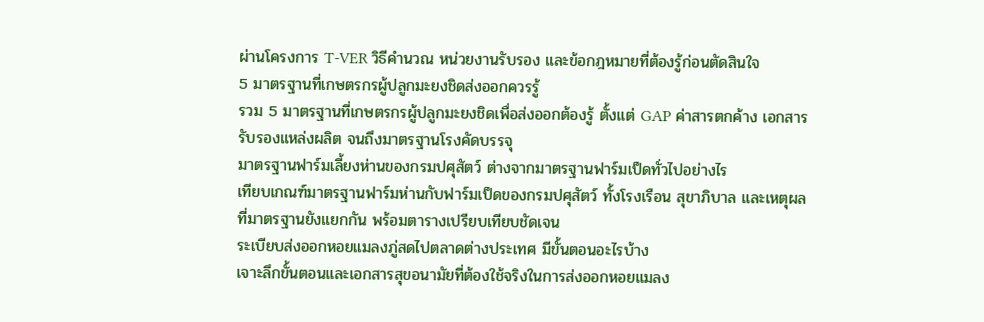ผ่านโครงการ T-VER วิธีคำนวณ หน่วยงานรับรอง และข้อกฎหมายที่ต้องรู้ก่อนตัดสินใจ
5 มาตรฐานที่เกษตรกรผู้ปลูกมะยงชิดส่งออกควรรู้
รวม 5 มาตรฐานที่เกษตรกรผู้ปลูกมะยงชิดเพื่อส่งออกต้องรู้ ตั้งแต่ GAP ค่าสารตกค้าง เอกสารรับรองแหล่งผลิต จนถึงมาตรฐานโรงคัดบรรจุ
มาตรฐานฟาร์มเลี้ยงห่านของกรมปศุสัตว์ ต่างจากมาตรฐานฟาร์มเป็ดทั่วไปอย่างไร
เทียบเกณฑ์มาตรฐานฟาร์มห่านกับฟาร์มเป็ดของกรมปศุสัตว์ ทั้งโรงเรือน สุขาภิบาล และเหตุผลที่มาตรฐานยังแยกกัน พร้อมตารางเปรียบเทียบชัดเจน
ระเบียบส่งออกหอยแมลงภู่สดไปตลาดต่างประเทศ มีขั้นตอนอะไรบ้าง
เจาะลึกขั้นตอนและเอกสารสุขอนามัยที่ต้องใช้จริงในการส่งออกหอยแมลง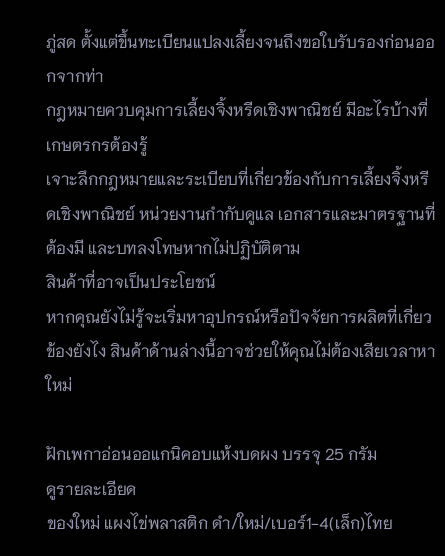ภู่สด ตั้งแต่ขึ้นทะเบียนแปลงเลี้ยงจนถึงขอใบรับรองก่อนออกจากท่า
กฎหมายควบคุมการเลี้ยงจิ้งหรีดเชิงพาณิชย์ มีอะไรบ้างที่เกษตรกรต้องรู้
เจาะลึกกฎหมายและระเบียบที่เกี่ยวข้องกับการเลี้ยงจิ้งหรีดเชิงพาณิชย์ หน่วยงานกำกับดูแล เอกสารและมาตรฐานที่ต้องมี และบทลงโทษหากไม่ปฏิบัติตาม
สินค้าที่อาจเป็นประโยชน์
หากคุณยังไม่รู้จะเริ่มหาอุปกรณ์หรือปัจจัยการผลิตที่เกี่ยวข้องยังไง สินค้าด้านล่างนี้อาจช่วยให้คุณไม่ต้องเสียเวลาหาใหม่

ฝักเพกาอ่อนออแกนิคอบแห้งบดผง บรรจุ 25 กรัม
ดูรายละเอียด
ของใหม่ แผงไข่พลาสติก ดำ/ใหม่/เบอร์1-4(เล็ก)ไทย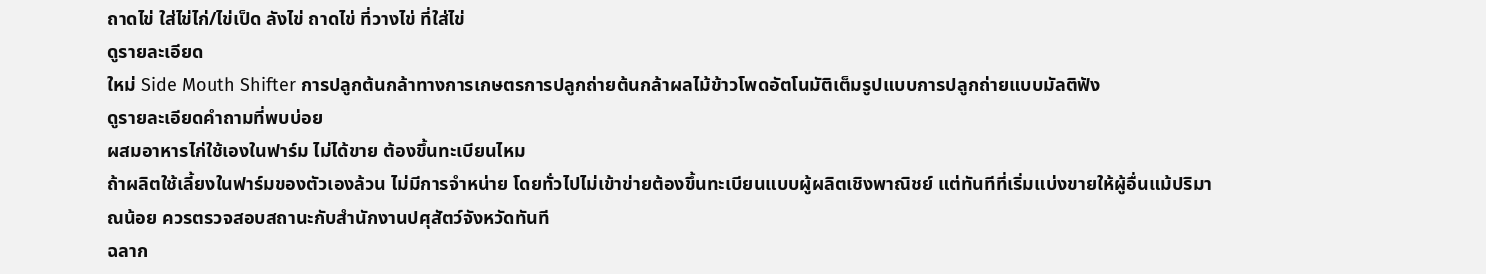ถาดไข่ ใส่ไข่ไก่/ไข่เป็ด ลังไข่ ถาดไข่ ที่วางไข่ ที่ใส่ไข่
ดูรายละเอียด
ใหม่ Side Mouth Shifter การปลูกต้นกล้าทางการเกษตรการปลูกถ่ายต้นกล้าผลไม้ข้าวโพดอัตโนมัติเต็มรูปแบบการปลูกถ่ายแบบมัลติฟัง
ดูรายละเอียดคำถามที่พบบ่อย
ผสมอาหารไก่ใช้เองในฟาร์ม ไม่ได้ขาย ต้องขึ้นทะเบียนไหม
ถ้าผลิตใช้เลี้ยงในฟาร์มของตัวเองล้วน ไม่มีการจำหน่าย โดยทั่วไปไม่เข้าข่ายต้องขึ้นทะเบียนแบบผู้ผลิตเชิงพาณิชย์ แต่ทันทีที่เริ่มแบ่งขายให้ผู้อื่นแม้ปริมาณน้อย ควรตรวจสอบสถานะกับสำนักงานปศุสัตว์จังหวัดทันที
ฉลาก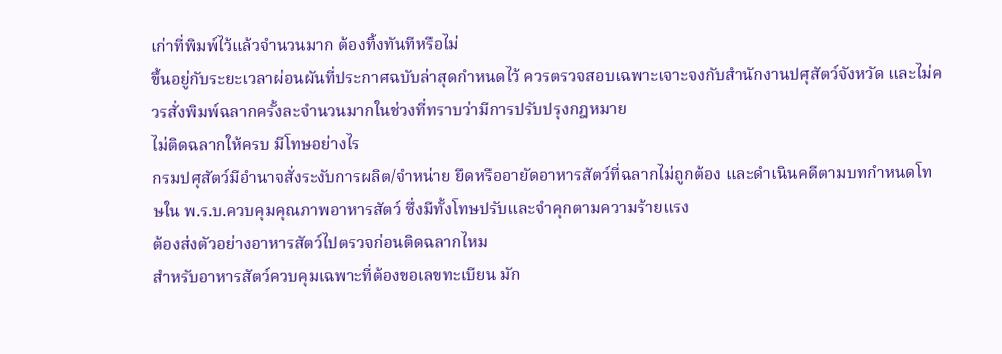เก่าที่พิมพ์ไว้แล้วจำนวนมาก ต้องทิ้งทันทีหรือไม่
ขึ้นอยู่กับระยะเวลาผ่อนผันที่ประกาศฉบับล่าสุดกำหนดไว้ ควรตรวจสอบเฉพาะเจาะจงกับสำนักงานปศุสัตว์จังหวัด และไม่ควรสั่งพิมพ์ฉลากครั้งละจำนวนมากในช่วงที่ทราบว่ามีการปรับปรุงกฎหมาย
ไม่ติดฉลากให้ครบ มีโทษอย่างไร
กรมปศุสัตว์มีอำนาจสั่งระงับการผลิต/จำหน่าย ยึดหรืออายัดอาหารสัตว์ที่ฉลากไม่ถูกต้อง และดำเนินคดีตามบทกำหนดโทษใน พ.ร.บ.ควบคุมคุณภาพอาหารสัตว์ ซึ่งมีทั้งโทษปรับและจำคุกตามความร้ายแรง
ต้องส่งตัวอย่างอาหารสัตว์ไปตรวจก่อนติดฉลากไหม
สำหรับอาหารสัตว์ควบคุมเฉพาะที่ต้องขอเลขทะเบียน มัก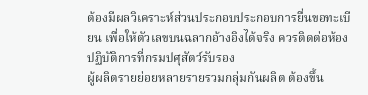ต้องมีผลวิเคราะห์ส่วนประกอบประกอบการยื่นขอทะเบียน เพื่อให้ตัวเลขบนฉลากอ้างอิงได้จริง ควรติดต่อห้องปฏิบัติการที่กรมปศุสัตว์รับรอง
ผู้ผลิตรายย่อยหลายรายรวมกลุ่มกันผลิต ต้องขึ้น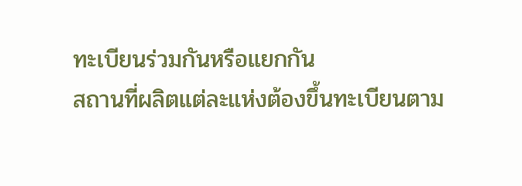ทะเบียนร่วมกันหรือแยกกัน
สถานที่ผลิตแต่ละแห่งต้องขึ้นทะเบียนตาม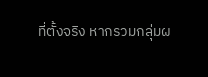ที่ตั้งจริง หากรวมกลุ่มผ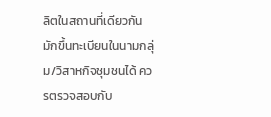ลิตในสถานที่เดียวกันมักขึ้นทะเบียนในนามกลุ่ม/วิสาหกิจชุมชนได้ ควรตรวจสอบกับ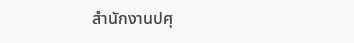สำนักงานปศุ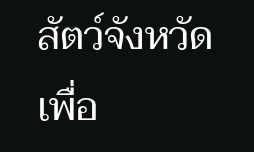สัตว์จังหวัดเพื่อ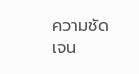ความชัดเจน